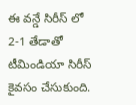ఈ వన్డే సిరీస్ లో 2-1 తేడాతో టీమిండియా సిరీస్ కైవసం చేసుకుంది.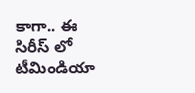కాగా.. ఈ సిరీస్ లో టీమిండియా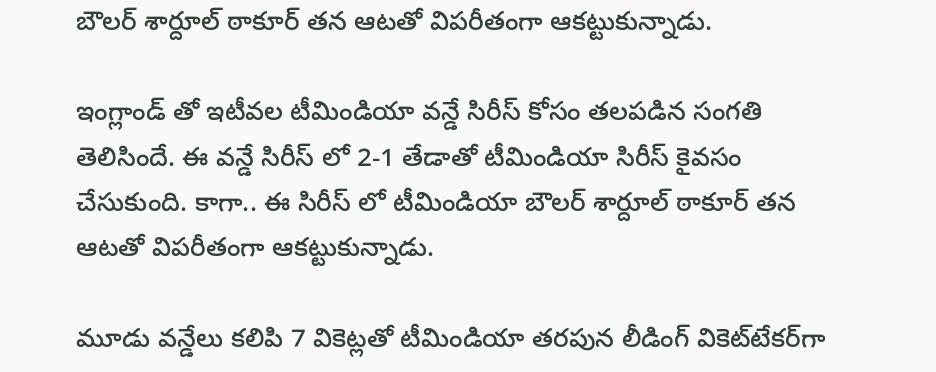బౌలర్ శార్దూల్ ఠాకూర్ తన ఆటతో విపరీతంగా ఆకట్టుకున్నాడు.

ఇంగ్లాండ్ తో ఇటీవల టీమిండియా వన్డే సిరీస్ కోసం తలపడిన సంగతి తెలిసిందే. ఈ వన్డే సిరీస్ లో 2-1 తేడాతో టీమిండియా సిరీస్ కైవసం చేసుకుంది. కాగా.. ఈ సిరీస్ లో టీమిండియా బౌలర్ శార్దూల్ ఠాకూర్ తన ఆటతో విపరీతంగా ఆకట్టుకున్నాడు.

మూడు వన్డేలు కలిపి 7 వికెట్లతో టీమిండియా తరపున లీడింగ్‌ వికెట్‌టేకర్‌గా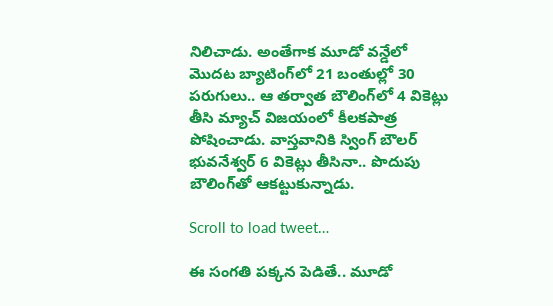నిలిచాడు. అంతేగాక మూడో వన్డేలో మొదట బ్యాటింగ్‌లో 21 బంతుల్లో 30 పరుగులు.. ఆ తర్వాత బౌలింగ్‌లో 4 వికెట్లు తీసి మ్యాచ్‌ విజయంలో కీలకపాత్ర పోషించాడు. వాస్తవానికి స్వింగ్‌ బౌలర్‌ భువనేశ్వర్‌ 6 వికెట్లు తీసినా.. పొదుపు బౌలింగ్‌తో ఆకట్టుకున్నాడు.

Scroll to load tweet…

ఈ సంగతి పక్కన పెడితే.. మూడో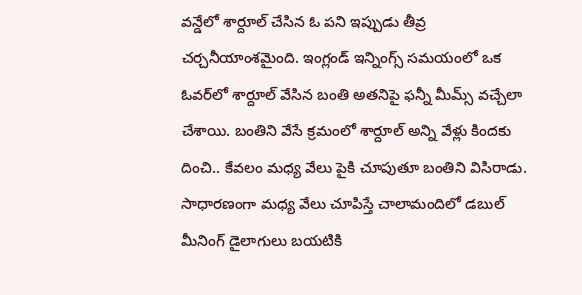వన్డేలో శార్దూల్ చేసిన ఓ పని ఇప్పుడు తీవ్ర చర్చనీయాంశమైంది. ఇంగ్లండ్‌ ఇన్నింగ్స్‌ సమయంలో ఒక ఓవర్‌లో శార్దూల్‌ వేసిన బంతి అతనిపై ఫన్నీ మీమ్స్‌ వచ్చేలా చేశాయి. బంతిని వేసే క్రమంలో శార్దూల్‌ అన్ని వేళ్లు కిందకు దించి.. కేవలం మధ్య వేలు పైకి చూపుతూ బంతిని విసిరాడు. సాధారణంగా మధ్య వేలు చూపిస్తే చాలామందిలో డబుల్‌ మీనింగ్‌ డైలాగులు బయటికి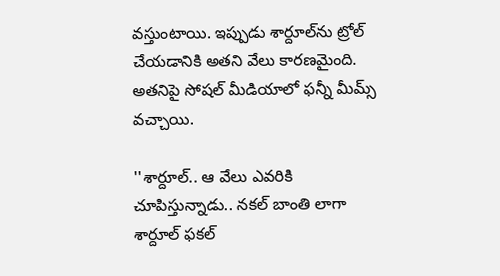వస్తుంటాయి. ఇప్పుడు శార్దూల్‌ను ట్రోల్‌ చేయడానికి అతని వేలు కారణమైంది. అతనిపై సోషల్‌ మీడియాలో ఫన్నీ మీమ్స్‌ వచ్చాయి.

''శార్దూల్‌.. ఆ వేలు ఎవరికి చూపిస్తున్నాడు.. నకల్‌ బాంతి లాగా శార్దూల్‌ ఫకల్‌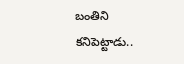బంతిని కనిపెట్టాడు..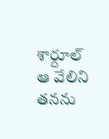శార్దూల్‌ ఆ వేలిని తనను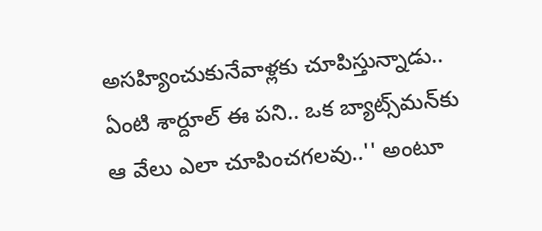అసహ్యించుకునేవాళ్లకు చూపిస్తున్నాడు.. ఏంటి శార్దూల్‌ ఈ పని.. ఒక బ్యాట్స్‌మన్‌కు ఆ వేలు ఎలా చూపించగలవు..'' అంటూ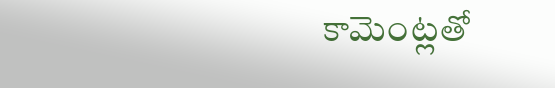కామెంట్లతో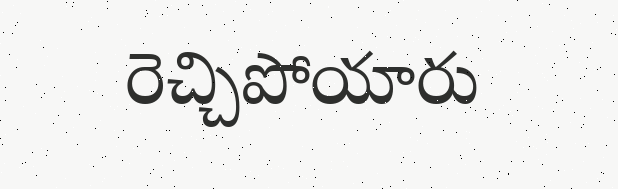రెచ్చిపోయారు